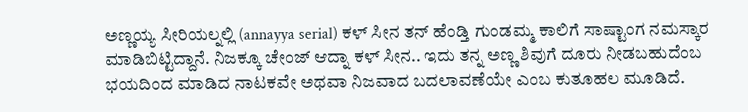ಅಣ್ಣಯ್ಯ ಸೀರಿಯಲ್ನಲ್ಲಿ (annayya serial) ಕಳ್ ಸೀನ ತನ್ ಹೆಂಡ್ತಿ ಗುಂಡಮ್ಮ ಕಾಲಿಗೆ ಸಾಷ್ಟಾಂಗ ನಮಸ್ಕಾರ ಮಾಡಿಬಿಟ್ಟಿದ್ದಾನೆ. ನಿಜಕ್ಕೂ ಚೇಂಜ್ ಆದ್ನಾ ಕಳ್ ಸೀನ.. ಇದು ತನ್ನ ಅಣ್ಣ ಶಿವುಗೆ ದೂರು ನೀಡಬಹುದೆಂಬ ಭಯದಿಂದ ಮಾಡಿದ ನಾಟಕವೇ ಅಥವಾ ನಿಜವಾದ ಬದಲಾವಣೆಯೇ ಎಂಬ ಕುತೂಹಲ ಮೂಡಿದೆ.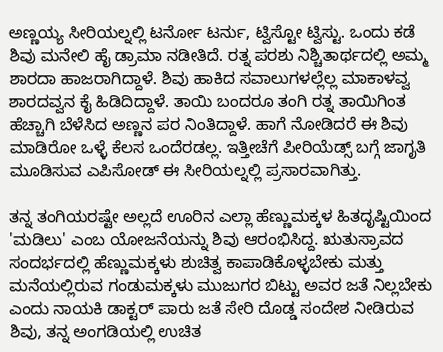ಅಣ್ಣಯ್ಯ ಸೀರಿಯಲ್ನಲ್ಲಿ ಟರ್ನೋ ಟರ್ನು, ಟ್ವಿಸ್ಟೋ ಟ್ವಿಸ್ಟು. ಒಂದು ಕಡೆ ಶಿವು ಮನೇಲಿ ಹೈ ಡ್ರಾಮಾ ನಡೀತಿದೆ. ರತ್ನ ಪರಶು ನಿಶ್ಚಿತಾರ್ಥದಲ್ಲಿ ಅಮ್ಮ ಶಾರದಾ ಹಾಜರಾಗಿದ್ದಾಳೆ. ಶಿವು ಹಾಕಿದ ಸವಾಲುಗಳಲ್ಲೆಲ್ಲ ಮಾಕಾಳವ್ವ ಶಾರದವ್ವನ ಕೈ ಹಿಡಿದಿದ್ದಾಳೆ. ತಾಯಿ ಬಂದರೂ ತಂಗಿ ರತ್ನ ತಾಯಿಗಿಂತ ಹೆಚ್ಚಾಗಿ ಬೆಳೆಸಿದ ಅಣ್ಣನ ಪರ ನಿಂತಿದ್ದಾಳೆ. ಹಾಗೆ ನೋಡಿದರೆ ಈ ಶಿವು ಮಾಡಿರೋ ಒಳ್ಳೆ ಕೆಲಸ ಒಂದೆರಡಲ್ಲ. ಇತ್ತೀಚೆಗೆ ಪೀರಿಯೆಡ್ಸ್ ಬಗ್ಗೆ ಜಾಗೃತಿ ಮೂಡಿಸುವ ಎಪಿಸೋಡ್ ಈ ಸೀರಿಯಲ್ನಲ್ಲಿ ಪ್ರಸಾರವಾಗಿತ್ತು.

ತನ್ನ ತಂಗಿಯರಷ್ಟೇ ಅಲ್ಲದೆ ಊರಿನ ಎಲ್ಲಾ ಹೆಣ್ಣುಮಕ್ಕಳ ಹಿತದೃಷ್ಟಿಯಿಂದ 'ಮಡಿಲು' ಎಂಬ ಯೋಜನೆಯನ್ನು ಶಿವು ಆರಂಭಿಸಿದ್ದ. ಋತುಸ್ರಾವದ ಸಂದರ್ಭದಲ್ಲಿ ಹೆಣ್ಣುಮಕ್ಕಳು ಶುಚಿತ್ವ ಕಾಪಾಡಿಕೊಳ್ಳಬೇಕು ಮತ್ತು ಮನೆಯಲ್ಲಿರುವ ಗಂಡುಮಕ್ಕಳು ಮುಜುಗರ ಬಿಟ್ಟು ಅವರ ಜತೆ ನಿಲ್ಲಬೇಕು ಎಂದು ನಾಯಕಿ ಡಾಕ್ಟರ್ ಪಾರು ಜತೆ ಸೇರಿ ದೊಡ್ಡ ಸಂದೇಶ ನೀಡಿರುವ ಶಿವು, ತನ್ನ ಅಂಗಡಿಯಲ್ಲಿ ಉಚಿತ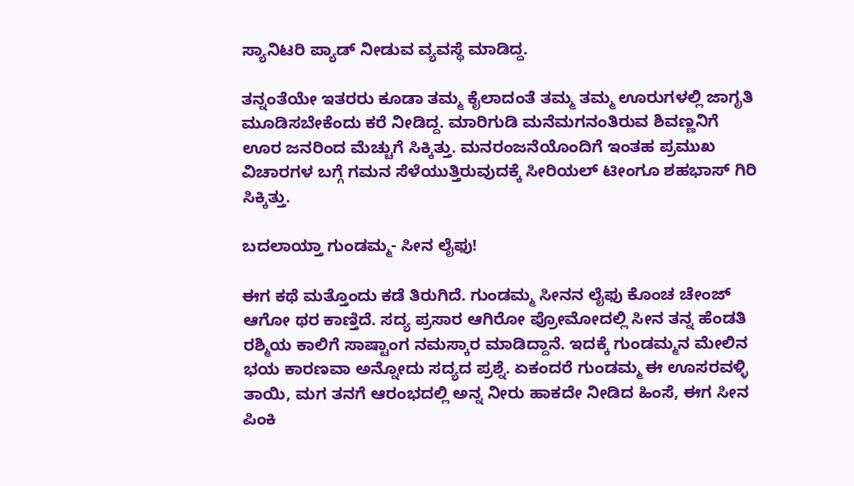ಸ್ಯಾನಿಟರಿ ಪ್ಯಾಡ್ ನೀಡುವ ವ್ಯವಸ್ಥೆ ಮಾಡಿದ್ದ.

ತನ್ನಂತೆಯೇ ಇತರರು ಕೂಡಾ ತಮ್ಮ ಕೈಲಾದಂತೆ ತಮ್ಮ ತಮ್ಮ ಊರುಗಳಲ್ಲಿ ಜಾಗೃತಿ ಮೂಡಿಸಬೇಕೆಂದು ಕರೆ ನೀಡಿದ್ದ. ಮಾರಿಗುಡಿ ಮನೆಮಗನಂತಿರುವ ಶಿವಣ್ಣನಿಗೆ ಊರ ಜನರಿಂದ ಮೆಚ್ಚುಗೆ ಸಿಕ್ಕಿತ್ತು. ಮನರಂಜನೆಯೊಂದಿಗೆ ಇಂತಹ ಪ್ರಮುಖ ವಿಚಾರಗಳ ಬಗ್ಗೆ ಗಮನ ಸೆಳೆಯುತ್ತಿರುವುದಕ್ಕೆ ಸೀರಿಯಲ್ ಟೀಂಗೂ ಶಹಭಾಸ್ ಗಿರಿ ಸಿಕ್ಕಿತ್ತು.

ಬದಲಾಯ್ತಾ ಗುಂಡಮ್ಮ- ಸೀನ ಲೈಫು!

ಈಗ ಕಥೆ ಮತ್ತೊಂದು ಕಡೆ ತಿರುಗಿದೆ. ಗುಂಡಮ್ಮ ಸೀನನ ಲೈಫು ಕೊಂಚ ಚೇಂಜ್ ಆಗೋ ಥರ ಕಾಣ್ತಿದೆ. ಸದ್ಯ ಪ್ರಸಾರ ಆಗಿರೋ ಪ್ರೋಮೋದಲ್ಲಿ ಸೀನ ತನ್ನ ಹೆಂಡತಿ ರಶ್ಮಿಯ ಕಾಲಿಗೆ ಸಾಷ್ಟಾಂಗ ನಮಸ್ಕಾರ ಮಾಡಿದ್ದಾನೆ. ಇದಕ್ಕೆ ಗುಂಡಮ್ಮನ ಮೇಲಿನ ಭಯ ಕಾರಣವಾ ಅನ್ನೋದು ಸದ್ಯದ ಪ್ರಶ್ನೆ. ಏಕಂದರೆ ಗುಂಡಮ್ಮ ಈ ಊಸರವಳ್ಳಿ ತಾಯಿ, ಮಗ ತನಗೆ ಆರಂಭದಲ್ಲಿ ಅನ್ನ ನೀರು ಹಾಕದೇ ನೀಡಿದ ಹಿಂಸೆ, ಈಗ ಸೀನ ಪಿಂಕಿ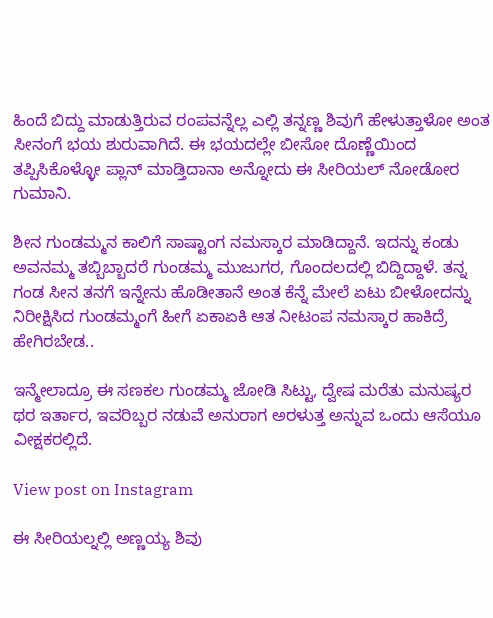ಹಿಂದೆ ಬಿದ್ದು ಮಾಡುತ್ತಿರುವ ರಂಪವನ್ನೆಲ್ಲ ಎಲ್ಲಿ ತನ್ನಣ್ಣ ಶಿವುಗೆ ಹೇಳುತ್ತಾಳೋ ಅಂತ ಸೀನಂಗೆ ಭಯ ಶುರುವಾಗಿದೆ. ಈ ಭಯದಲ್ಲೇ ಬೀಸೋ ದೊಣ್ಣೆಯಿಂದ ತಪ್ಪಿಸಿಕೊಳ್ಳೋ ಪ್ಲಾನ್ ಮಾಡ್ತಿದಾನಾ ಅನ್ನೋದು ಈ ಸೀರಿಯಲ್ ನೋಡೋರ ಗುಮಾನಿ.

ಶೀನ ಗುಂಡಮ್ಮನ ಕಾಲಿಗೆ ಸಾಷ್ಟಾಂಗ ನಮಸ್ಕಾರ ಮಾಡಿದ್ದಾನೆ. ಇದನ್ನು ಕಂಡು ಅವನಮ್ಮ ತಬ್ಬಿಬ್ಬಾದರೆ ಗುಂಡಮ್ಮ ಮುಜುಗರ, ಗೊಂದಲದಲ್ಲಿ ಬಿದ್ದಿದ್ದಾಳೆ. ತನ್ನ ಗಂಡ ಸೀನ ತನಗೆ ಇನ್ನೇನು ಹೊಡೀತಾನೆ ಅಂತ ಕೆನ್ನೆ ಮೇಲೆ ಏಟು ಬೀಳೋದನ್ನು ನಿರೀಕ್ಷಿಸಿದ ಗುಂಡಮ್ಮಂಗೆ ಹೀಗೆ ಏಕಾಏಕಿ ಆತ ನೀಟಂಪ ನಮಸ್ಕಾರ ಹಾಕಿದ್ರೆ ಹೇಗಿರಬೇಡ..

ಇನ್ಮೇಲಾದ್ರೂ ಈ ಸಣಕಲ ಗುಂಡಮ್ಮ ಜೋಡಿ ಸಿಟ್ಟು, ದ್ವೇಷ ಮರೆತು ಮನುಷ್ಯರ ಥರ ಇರ್ತಾರ, ಇವರಿಬ್ಬರ ನಡುವೆ ಅನುರಾಗ ಅರಳುತ್ತ ಅನ್ನುವ ಒಂದು ಆಸೆಯೂ ವೀಕ್ಷಕರಲ್ಲಿದೆ.

View post on Instagram

ಈ ಸೀರಿಯಲ್ನಲ್ಲಿ ಅಣ್ಣಯ್ಯ ಶಿವು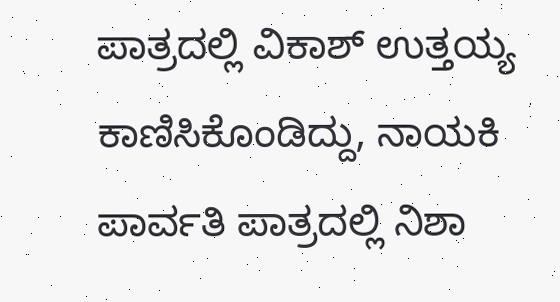ಪಾತ್ರದಲ್ಲಿ ವಿಕಾಶ್ ಉತ್ತಯ್ಯ ಕಾಣಿಸಿಕೊಂಡಿದ್ದು, ನಾಯಕಿ ಪಾರ್ವತಿ ಪಾತ್ರದಲ್ಲಿ ನಿಶಾ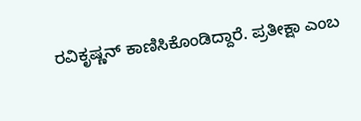ರವಿಕೃಷ್ಣನ್ ಕಾಣಿಸಿಕೊಂಡಿದ್ದಾರೆ. ಪ್ರತೀಕ್ಷಾ ಎಂಬ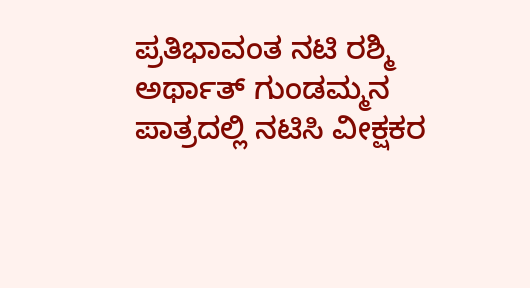ಪ್ರತಿಭಾವಂತ ನಟಿ ರಶ್ಮಿ ಅರ್ಥಾತ್ ಗುಂಡಮ್ಮನ ಪಾತ್ರದಲ್ಲಿ ನಟಿಸಿ ವೀಕ್ಷಕರ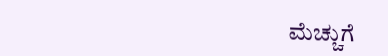ಮೆಚ್ಚುಗೆ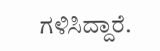ಗಳಿಸಿದ್ದಾರೆ.